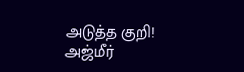அடுத்த குறி! அஜ்மீர்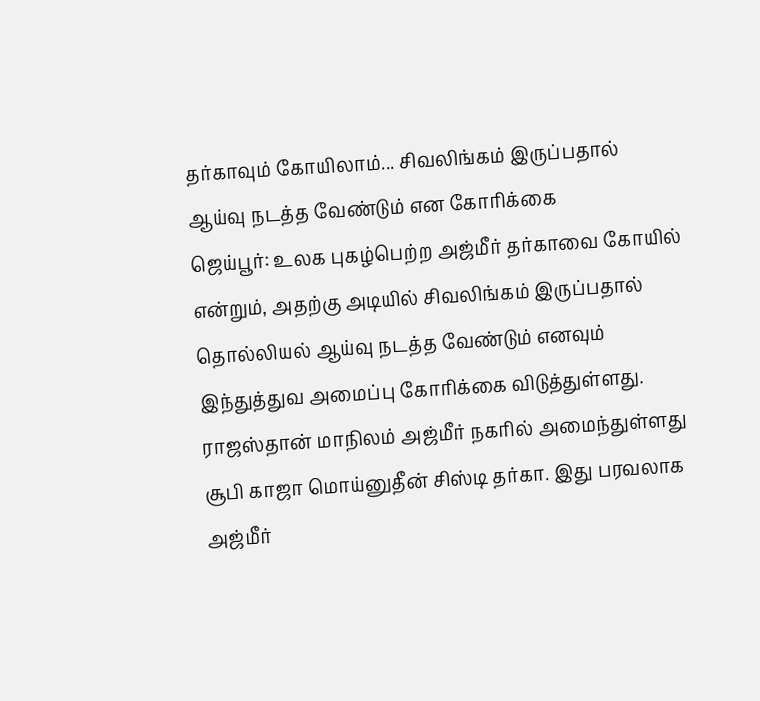தர்காவும் கோயிலாம்... சிவலிங்கம் இருப்பதால் ஆய்வு நடத்த வேண்டும் என கோரிக்கை
ஜெய்பூர்: உலக புகழ்பெற்ற அஜ்மீர் தர்காவை கோயில் என்றும், அதற்கு அடியில் சிவலிங்கம் இருப்பதால் தொல்லியல் ஆய்வு நடத்த வேண்டும் எனவும் இந்துத்துவ அமைப்பு கோரிக்கை விடுத்துள்ளது.
ராஜஸ்தான் மாநிலம் அஜ்மீர் நகரில் அமைந்துள்ளது சூபி காஜா மொய்னுதீன் சிஸ்டி தர்கா. இது பரவலாக அஜ்மீர்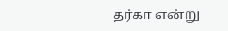தர்கா என்று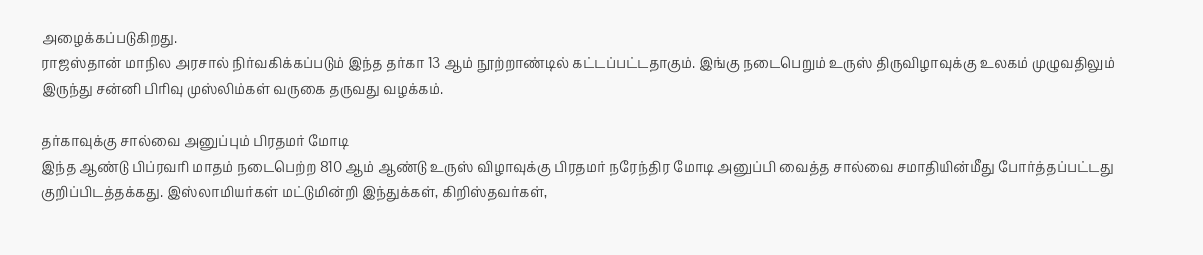அழைக்கப்படுகிறது.
ராஜஸ்தான் மாநில அரசால் நிர்வகிக்கப்படும் இந்த தர்கா 13 ஆம் நூற்றாண்டில் கட்டப்பட்டதாகும். இங்கு நடைபெறும் உருஸ் திருவிழாவுக்கு உலகம் முழுவதிலும் இருந்து சன்னி பிரிவு முஸ்லிம்கள் வருகை தருவது வழக்கம்.

தர்காவுக்கு சால்வை அனுப்பும் பிரதமர் மோடி
இந்த ஆண்டு பிப்ரவரி மாதம் நடைபெற்ற 810 ஆம் ஆண்டு உருஸ் விழாவுக்கு பிரதமர் நரேந்திர மோடி அனுப்பி வைத்த சால்வை சமாதியின்மீது போர்த்தப்பட்டது குறிப்பிடத்தக்கது. இஸ்லாமியர்கள் மட்டுமின்றி இந்துக்கள், கிறிஸ்தவர்கள்,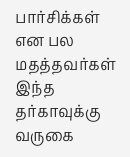பார்சிக்கள் என பல மதத்தவர்கள் இந்த தர்காவுக்கு வருகை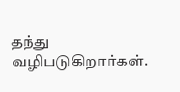தந்து வழிபடுகிறார்கள்.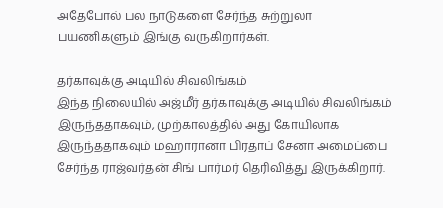அதேபோல் பல நாடுகளை சேர்ந்த சுற்றுலா பயணிகளும் இங்கு வருகிறார்கள்.

தர்காவுக்கு அடியில் சிவலிங்கம்
இந்த நிலையில் அஜ்மீர் தர்காவுக்கு அடியில் சிவலிங்கம் இருந்ததாகவும், முற்காலத்தில் அது கோயிலாக இருந்ததாகவும் மஹாரானா பிரதாப் சேனா அமைப்பை சேர்ந்த ராஜ்வர்தன் சிங் பார்மர் தெரிவித்து இருக்கிறார்.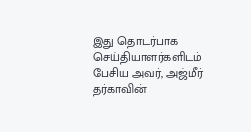இது தொடர்பாக செய்தியாளர்களிடம் பேசிய அவர், அஜ்மீர் தர்காவின்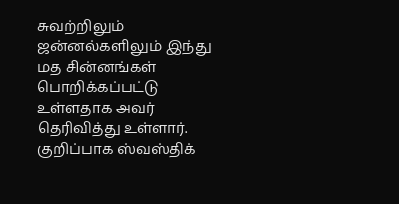சுவற்றிலும் ஜன்னல்களிலும் இந்து மத சின்னங்கள் பொறிக்கப்பட்டு உள்ளதாக அவர் தெரிவித்து உள்ளார். குறிப்பாக ஸ்வஸ்திக்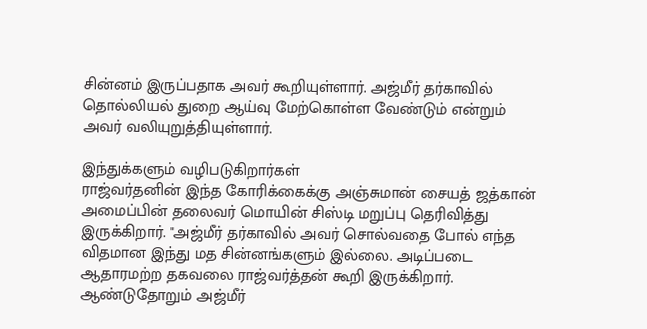சின்னம் இருப்பதாக அவர் கூறியுள்ளார். அஜ்மீர் தர்காவில் தொல்லியல் துறை ஆய்வு மேற்கொள்ள வேண்டும் என்றும் அவர் வலியுறுத்தியுள்ளார்.

இந்துக்களும் வழிபடுகிறார்கள்
ராஜ்வர்தனின் இந்த கோரிக்கைக்கு அஞ்சுமான் சையத் ஜத்கான் அமைப்பின் தலைவர் மொயின் சிஸ்டி மறுப்பு தெரிவித்து இருக்கிறார். "அஜ்மீர் தர்காவில் அவர் சொல்வதை போல் எந்த விதமான இந்து மத சின்னங்களும் இல்லை. அடிப்படை ஆதாரமற்ற தகவலை ராஜ்வர்த்தன் கூறி இருக்கிறார். ஆண்டுதோறும் அஜ்மீர்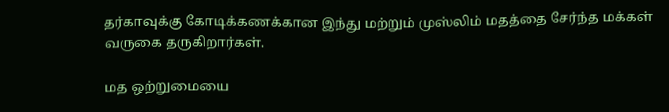தர்காவுக்கு கோடிக்கணக்கான இந்து மற்றும் முஸ்லிம் மதத்தை சேர்ந்த மக்கள் வருகை தருகிறார்கள்.

மத ஒற்றுமையை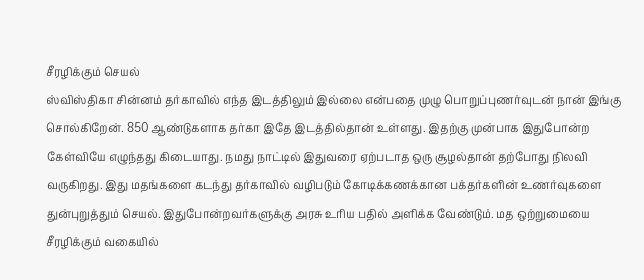சீரழிக்கும் செயல்
ஸ்விஸ்திகா சின்னம் தர்காவில் எந்த இடத்திலும் இல்லை என்பதை முழு பொறுப்புணர்வுடன் நான் இங்கு சொல்கிறேன். 850 ஆண்டுகளாக தர்கா இதே இடத்தில்தான் உள்ளது. இதற்கு முன்பாக இதுபோன்ற கேள்வியே எழுந்தது கிடையாது. நமது நாட்டில் இதுவரை ஏற்படாத ஒரு சூழல்தான் தற்போது நிலவி வருகிறது. இது மதங்களை கடந்து தர்காவில் வழிபடும் கோடிக்கணக்கான பக்தர்களின் உணர்வுகளை துன்புறுத்தும் செயல். இதுபோன்றவர்களுக்கு அரசு உரிய பதில் அளிக்க வேண்டும். மத ஒற்றுமையை சீரழிக்கும் வகையில்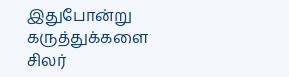இதுபோன்று கருத்துக்களை சிலர்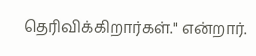தெரிவிக்கிறார்கள்." என்றார்.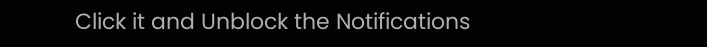Click it and Unblock the Notifications